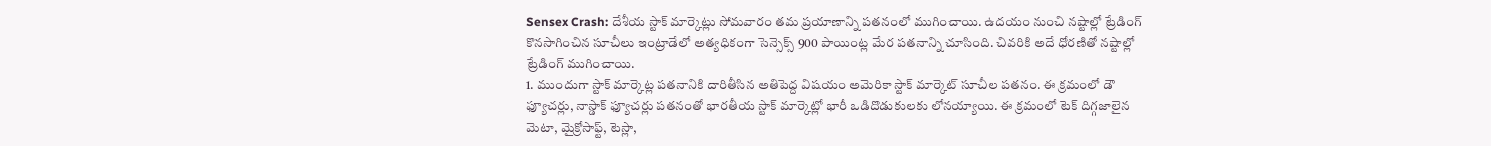Sensex Crash: దేశీయ స్టాక్ మార్కెట్లు సోమవారం తమ ప్రయాణాన్ని పతనంలో ముగించాయి. ఉదయం నుంచి నష్టాల్లో ట్రేడింగ్ కొనసాగించిన సూచీలు ఇంట్రాడేలో అత్యధికంగా సెన్సెక్స్ 900 పాయింట్ల మేర పతనాన్ని చూసింది. చివరికి అదే ధోరణితో నష్టాల్లో ట్రేడింగ్ ముగించాయి.
1. ముందుగా స్టాక్ మార్కెట్ల పతనానికి దారితీసిన అతిపెద్ద విషయం అమెరికా స్టాక్ మార్కెట్ సూచీల పతనం. ఈ క్రమంలో డౌ ఫ్యూచర్లు, నాస్డాక్ ఫ్యూచర్లు పతనంతో భారతీయ స్టాక్ మార్కెట్లో భారీ ఒడిదొడుకులకు లోనయ్యాయి. ఈ క్రమంలో టెక్ దిగ్గజాలైన మెటా, మైక్రోసాఫ్ట్, టెస్లా,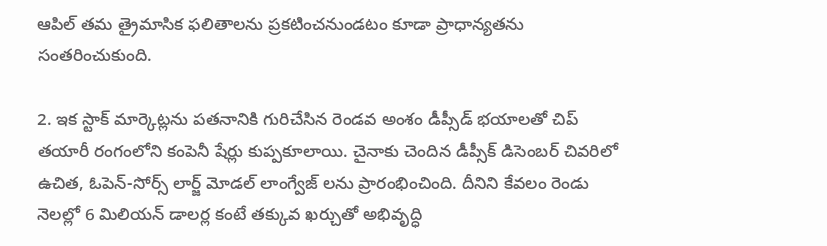ఆపిల్ తమ త్రైమాసిక ఫలితాలను ప్రకటించనుండటం కూడా ప్రాధాన్యతను సంతరించుకుంది.

2. ఇక స్టాక్ మార్కెట్లను పతనానికి గురిచేసిన రెండవ అంశం డీప్సీడ్ భయాలతో చిప్ తయారీ రంగంలోని కంపెనీ షేర్లు కుప్పకూలాయి. చైనాకు చెందిన డీప్సీక్ డిసెంబర్ చివరిలో ఉచిత, ఓపెన్-సోర్స్ లార్జ్ మోడల్ లాంగ్వేజ్ లను ప్రారంభించింది. దీనిని కేవలం రెండు నెలల్లో 6 మిలియన్ డాలర్ల కంటే తక్కువ ఖర్చుతో అభివృద్ధి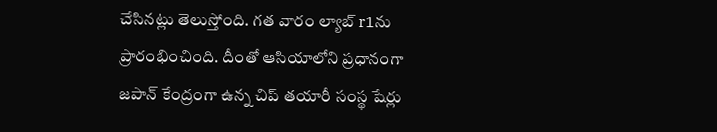చేసినట్లు తెలుస్తోంది. గత వారం ల్యాబ్ r1ను ప్రారంభించింది. దీంతో ఆసియాలోని ప్రధానంగా జపాన్ కేంద్రంగా ఉన్న చిప్ తయారీ సంస్థ షేర్లు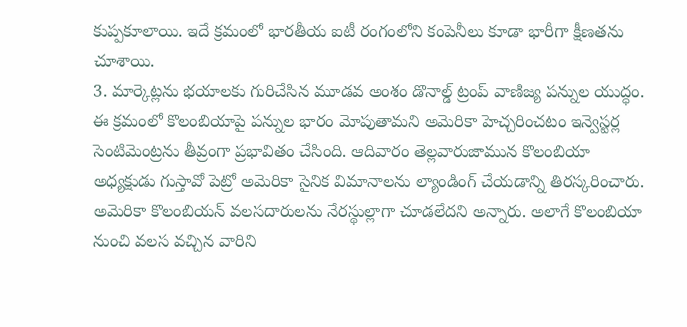కుప్పకూలాయి. ఇదే క్రమంలో భారతీయ ఐటీ రంగంలోని కంపెనీలు కూడా భారీగా క్షీణతను చూశాయి.
3. మార్కెట్లను భయాలకు గురిచేసిన మూడవ అంశం డొనాల్డ్ ట్రంప్ వాణిజ్య పన్నుల యుద్ధం. ఈ క్రమంలో కొలంబియాపై పన్నుల భారం మోపుతామని అమెరికా హెచ్చరించటం ఇన్వెస్టర్ల సెంటిమెంట్రను తీవ్రంగా ప్రభావితం చేసింది. ఆదివారం తెల్లవారుజామున కొలంబియా అధ్యక్షుడు గుస్తావో పెట్రో అమెరికా సైనిక విమానాలను ల్యాండింగ్ చేయడాన్ని తిరస్కరించారు. అమెరికా కొలంబియన్ వలసదారులను నేరస్థుల్లాగా చూడలేదని అన్నారు. అలాగే కొలంబియా నుంచి వలస వచ్చిన వారిని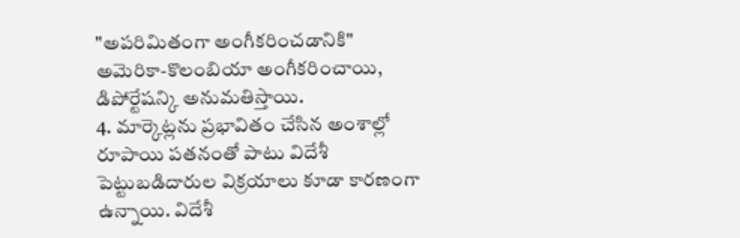"అపరిమితంగా అంగీకరించడానికి" అమెరికా-కొలంబియా అంగీకరించాయి, డిపోర్టేషన్కి అనుమతిస్తాయి.
4. మార్కెట్లను ప్రభావితం చేసిన అంశాల్లో రూపాయి పతనంతో పాటు విదేశీ పెట్టుబడిదారుల విక్రయాలు కూడా కారణంగా ఉన్నాయి. విదేశీ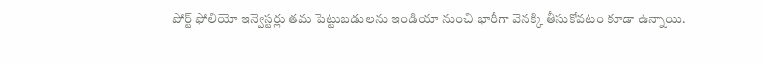పోర్ట్ ఫోలియో ఇన్వెస్టర్లు తమ పెట్టుబడులను ఇండియా నుంచి భారీగా వెనక్కి తీసుకోవటం కూడా ఉన్నాయి.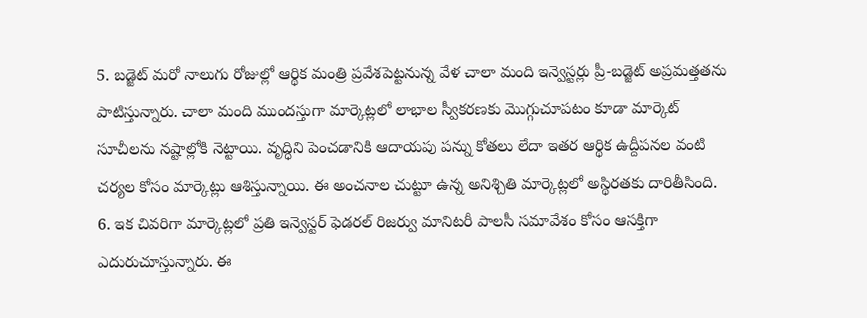5. బడ్జెట్ మరో నాలుగు రోజుల్లో ఆర్థిక మంత్రి ప్రవేశపెట్టనున్న వేళ చాలా మంది ఇన్వెస్టర్లు ప్రీ-బడ్జెట్ అప్రమత్తతను పాటిస్తున్నారు. చాలా మంది ముందస్తుగా మార్కెట్లలో లాభాల స్వీకరణకు మెుగ్గుచూపటం కూడా మార్కెట్ సూచీలను నష్టాల్లోకి నెట్టాయి. వృద్ధిని పెంచడానికి ఆదాయపు పన్ను కోతలు లేదా ఇతర ఆర్థిక ఉద్దీపనల వంటి చర్యల కోసం మార్కెట్లు ఆశిస్తున్నాయి. ఈ అంచనాల చుట్టూ ఉన్న అనిశ్చితి మార్కెట్లలో అస్థిరతకు దారితీసింది.
6. ఇక చివరిగా మార్కెట్లలో ప్రతి ఇన్వెస్టర్ ఫెడరల్ రిజర్వు మానిటరీ పాలసీ సమావేశం కోసం ఆసక్తిగా ఎదురుచూస్తున్నారు. ఈ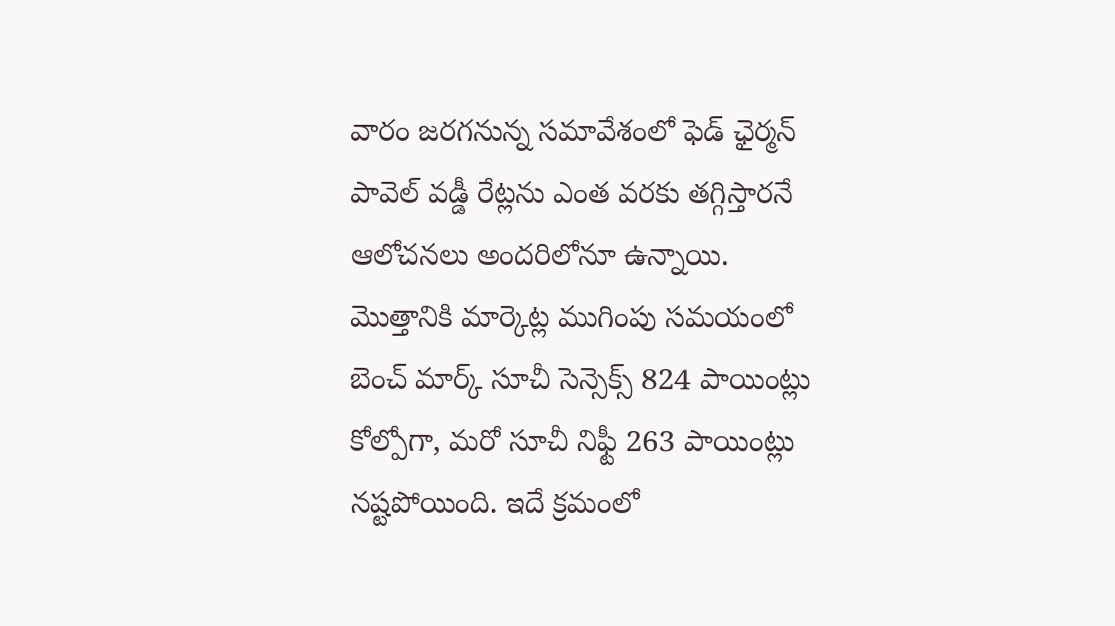వారం జరగనున్న సమావేశంలో ఫెడ్ ఛైర్మన్ పావెల్ వడ్డీ రేట్లను ఎంత వరకు తగ్గిస్తారనే ఆలోచనలు అందరిలోనూ ఉన్నాయి. మెుత్తానికి మార్కెట్ల ముగింపు సమయంలో బెంచ్ మార్క్ సూచీ సెన్సెక్స్ 824 పాయింట్లు కోల్పోగా, మరో సూచీ నిఫ్టీ 263 పాయింట్లు నష్టపోయింది. ఇదే క్రమంలో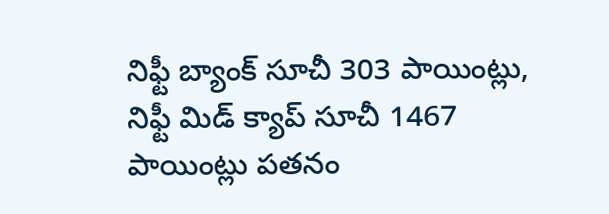నిఫ్టీ బ్యాంక్ సూచీ 303 పాయింట్లు, నిఫ్టీ మిడ్ క్యాప్ సూచీ 1467 పాయింట్లు పతనం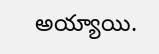అయ్యాయి.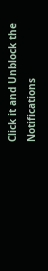Click it and Unblock the Notifications